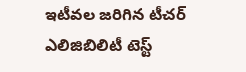ఇటీవల జరిగిన టీచర్ ఎలిజిబిలిటీ టెస్ట్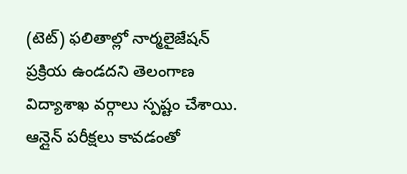(టెట్) ఫలితాల్లో నార్మలైజేషన్ ప్రక్రియ ఉండదని తెలంగాణ విద్యాశాఖ వర్గాలు స్పష్టం చేశాయి. ఆన్లైన్ పరీక్షలు కావడంతో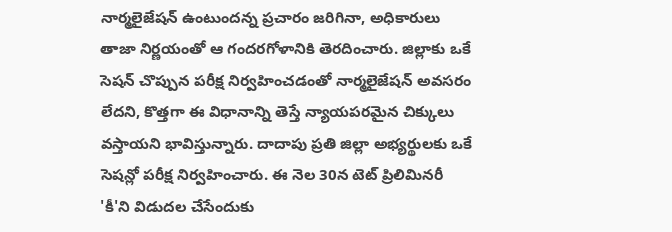నార్మలైజేషన్ ఉంటుందన్న ప్రచారం జరిగినా, అధికారులు తాజా నిర్ణయంతో ఆ గందరగోళానికి తెరదించారు. జిల్లాకు ఒకే సెషన్ చొప్పున పరీక్ష నిర్వహించడంతో నార్మలైజేషన్ అవసరం లేదని, కొత్తగా ఈ విధానాన్ని తెస్తే న్యాయపరమైన చిక్కులు వస్తాయని భావిస్తున్నారు. దాదాపు ప్రతి జిల్లా అభ్యర్థులకు ఒకే సెషన్లో పరీక్ష నిర్వహించారు. ఈ నెల 30న టెట్ ప్రిలిమినరీ 'కీ'ని విడుదల చేసేందుకు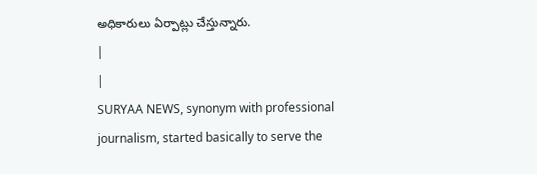అధికారులు ఏర్పాట్లు చేస్తున్నారు.
|
|
SURYAA NEWS, synonym with professional journalism, started basically to serve the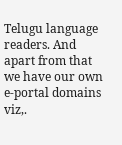Telugu language readers. And apart from that we have our own e-portal domains viz,.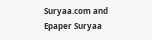Suryaa.com and Epaper Suryaa